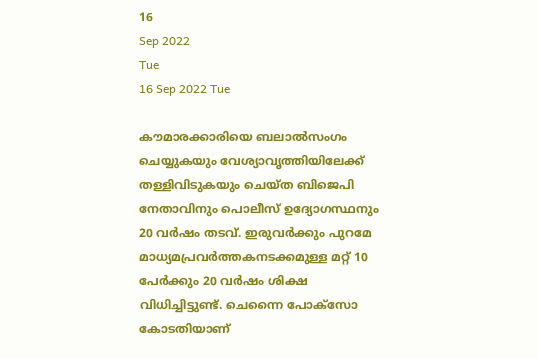16
Sep 2022
Tue
16 Sep 2022 Tue

കൗമാരക്കാരിയെ ബലാൽസംഗം ചെയ്യുകയും വേശ്യാവൃത്തിയിലേക്ക് തള്ളിവിടുകയും ചെയ്ത ബിജെപി നേതാവിനും പൊലീസ് ഉദ്യോഗസ്ഥനും 20 വർഷം തടവ്. ഇരുവർക്കും പുറമേ മാധ്യമപ്രവർത്തകനടക്കമുള്ള മറ്റ് 10 പേർക്കും 20 വർഷം ശിക്ഷ വിധിച്ചിട്ടുണ്ട്. ചെന്നൈ പോക്സോ കോടതിയാണ്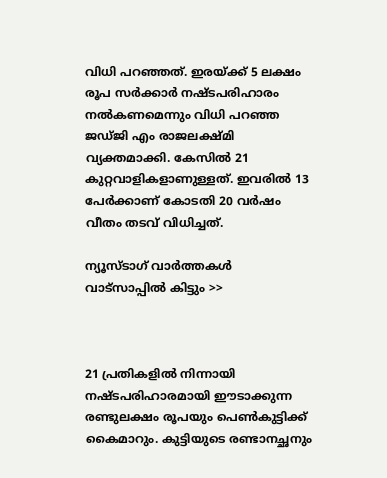വിധി പറഞ്ഞത്. ഇരയ്ക്ക് 5 ലക്ഷം രൂപ സർക്കാർ നഷ്ടപരിഹാരം നൽകണമെന്നും വിധി പറഞ്ഞ ജഡ്ജി എം രാജലക്ഷ്മി വ്യക്തമാക്കി. കേസിൽ 21 കുറ്റവാളികളാണുള്ളത്. ഇവരിൽ 13 പേർക്കാണ് കോടതി 20 വർഷം വീതം തടവ് വിധിച്ചത്.

ന്യൂസ്ടാഗ് വാര്‍ത്തകള്‍ വാട്‌സാപ്പില്‍ കിട്ടും >>



21 പ്രതികളിൽ നിന്നായി നഷ്ടപരിഹാരമായി ഈടാക്കുന്ന രണ്ടുലക്ഷം രൂപയും പെൺകുട്ടിക്ക് കൈമാറും. കുട്ടിയുടെ രണ്ടാനച്ഛനും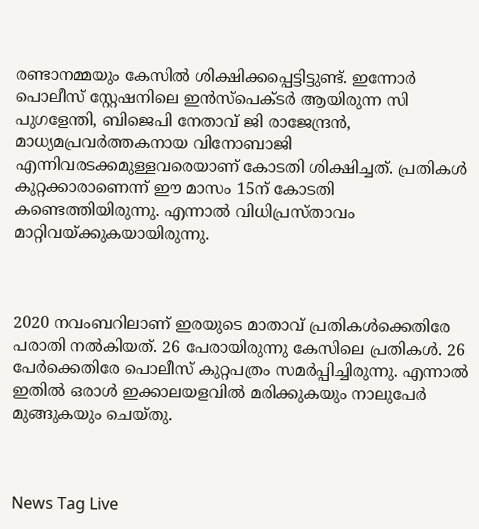രണ്ടാനമ്മയും കേസിൽ ശിക്ഷിക്കപ്പെട്ടിട്ടുണ്ട്. ഇന്നോർ പൊലീസ് സ്റ്റേഷനിലെ ഇൻസ്പെക്ടർ ആയിരുന്ന സി പുഗളേന്തി, ബിജെപി നേതാവ് ജി രാജേന്ദ്രൻ, മാധ്യമപ്രവർത്തകനായ വിനോബാജി എന്നിവരടക്കമുള്ളവരെയാണ് കോടതി ശിക്ഷിച്ചത്. പ്രതികൾ കുറ്റക്കാരാണെന്ന് ഈ മാസം 15ന് കോടതി കണ്ടെത്തിയിരുന്നു. എന്നാൽ വിധിപ്രസ്താവം മാറ്റിവയ്ക്കുകയായിരുന്നു.



2020 നവംബറിലാണ് ഇരയുടെ മാതാവ് പ്രതികൾക്കെതിരേ പരാതി നൽകിയത്. 26 പേരായിരുന്നു കേസിലെ പ്രതികൾ. 26 പേർക്കെതിരേ പൊലീസ് കുറ്റപത്രം സമർപ്പിച്ചിരുന്നു. എന്നാൽ ഇതിൽ ഒരാൾ ഇക്കാലയളവിൽ മരിക്കുകയും നാലുപേർ മുങ്ങുകയും ചെയ്തു.



News Tag Live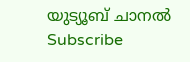യുട്യൂബ് ചാനല്‍ Subscribe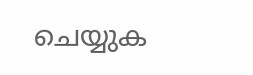ചെയ്യുക